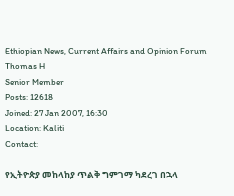Ethiopian News, Current Affairs and Opinion Forum
Thomas H
Senior Member
Posts: 12618
Joined: 27 Jan 2007, 16:30
Location: Kaliti
Contact:

የኢትዮጵያ መከላከያ ጥልቅ ግምገማ ካደረገ በኋላ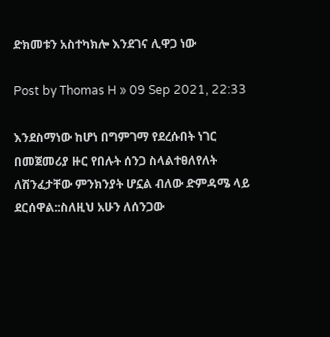ድክመቱን አስተካክሎ እንደገና ሊዋጋ ነው

Post by Thomas H » 09 Sep 2021, 22:33

እንደስማነው ከሆነ በግምገማ የደረሱበት ነገር በመጀመሪያ ዙር የበሉት ሰንጋ ስላልተፀለየለት ለሽንፈታቸው ምንክንያት ሆኗል ብለው ድምዳሜ ላይ ደርሰዋል::ስለዚህ አሁን ለሰንጋው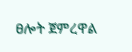ፀሎት ጀምረዋል